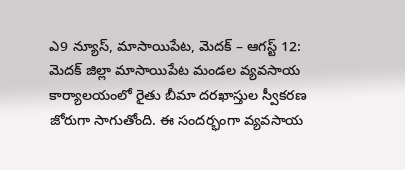ఎ9 న్యూస్, మాసాయిపేట, మెదక్ – ఆగస్ట్ 12:
మెదక్ జిల్లా మాసాయిపేట మండల వ్యవసాయ కార్యాలయంలో రైతు బీమా దరఖాస్తుల స్వీకరణ జోరుగా సాగుతోంది. ఈ సందర్భంగా వ్యవసాయ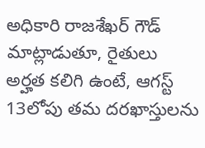అధికారి రాజశేఖర్ గౌడ్ మాట్లాడుతూ, రైతులు అర్హత కలిగి ఉంటే, ఆగస్ట్ 13లోపు తమ దరఖాస్తులను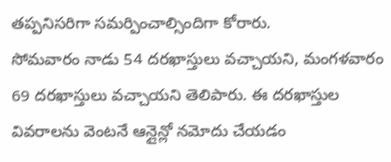తప్పనిసరిగా సమర్పించాల్సిందిగా కోరారు.
సోమవారం నాడు 54 దరఖాస్తులు వచ్చాయని, మంగళవారం 69 దరఖాస్తులు వచ్చాయని తెలిపారు. ఈ దరఖాస్తుల వివరాలను వెంటనే ఆన్లైన్లో నమోదు చేయడం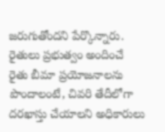జరుగుతోందని పేర్కొన్నారు.
రైతులు ప్రభుత్వం అందించే రైతు బీమా ప్రయోజనాలను పొందాలంటే, చివరి తేదీలోగా దరఖాస్తు చేయాలని అధికారులు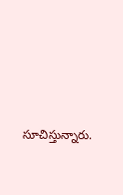సూచిస్తున్నారు.